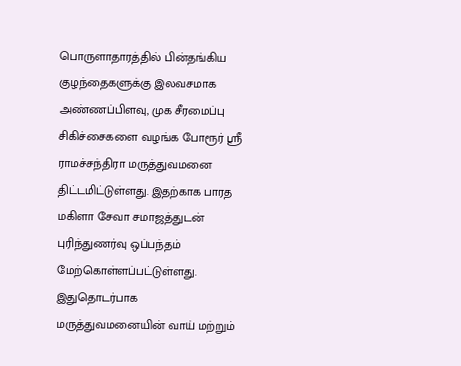பொருளாதாரத்தில் பின்தங்கிய குழந்தைகளுக்கு இலவசமாக அண்ணப்பிளவு, முக சீரமைப்பு சிகிச்சைகளை வழங்க போரூர் ஸ்ரீ ராமச்சந்திரா மருத்துவமனை திட்டமிட்டுள்ளது. இதற்காக பாரத மகிளா சேவா சமாஜத்துடன் புரிந்துணர்வு ஒப்பந்தம் மேற்கொள்ளப்பட்டுள்ளது.
இதுதொடர்பாக மருத்துவமனையின் வாய் மற்றும்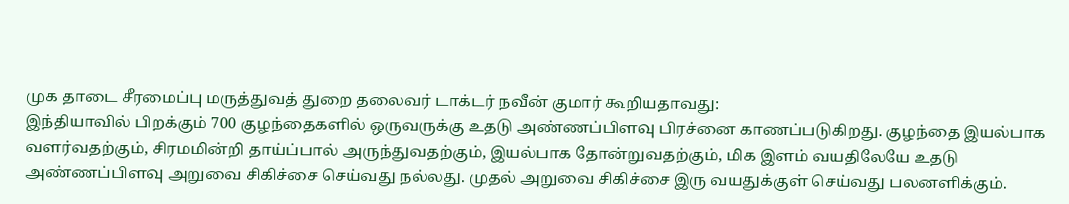முக தாடை சீரமைப்பு மருத்துவத் துறை தலைவர் டாக்டர் நவீன் குமார் கூறியதாவது:
இந்தியாவில் பிறக்கும் 700 குழந்தைகளில் ஒருவருக்கு உதடு அண்ணப்பிளவு பிரச்னை காணப்படுகிறது. குழந்தை இயல்பாக வளர்வதற்கும், சிரமமின்றி தாய்ப்பால் அருந்துவதற்கும், இயல்பாக தோன்றுவதற்கும், மிக இளம் வயதிலேயே உதடு அண்ணப்பிளவு அறுவை சிகிச்சை செய்வது நல்லது. முதல் அறுவை சிகிச்சை இரு வயதுக்குள் செய்வது பலனளிக்கும்.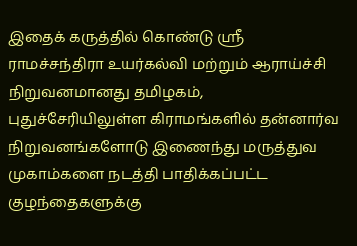இதைக் கருத்தில் கொண்டு ஸ்ரீ ராமச்சந்திரா உயர்கல்வி மற்றும் ஆராய்ச்சி நிறுவனமானது தமிழகம், புதுச்சேரியிலுள்ள கிராமங்களில் தன்னார்வ நிறுவனங்களோடு இணைந்து மருத்துவ முகாம்களை நடத்தி பாதிக்கப்பட்ட குழந்தைகளுக்கு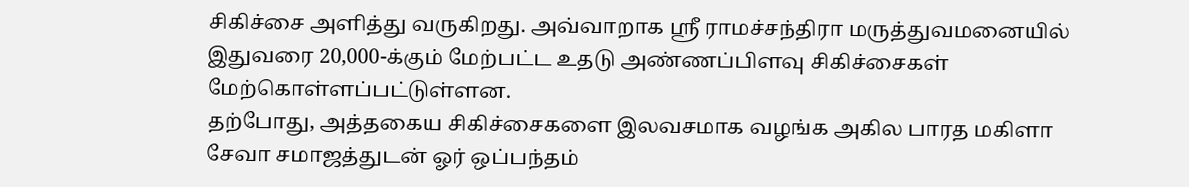சிகிச்சை அளித்து வருகிறது. அவ்வாறாக ஸ்ரீ ராமச்சந்திரா மருத்துவமனையில் இதுவரை 20,000-க்கும் மேற்பட்ட உதடு அண்ணப்பிளவு சிகிச்சைகள் மேற்கொள்ளப்பட்டுள்ளன.
தற்போது, அத்தகைய சிகிச்சைகளை இலவசமாக வழங்க அகில பாரத மகிளா சேவா சமாஜத்துடன் ஓர் ஒப்பந்தம்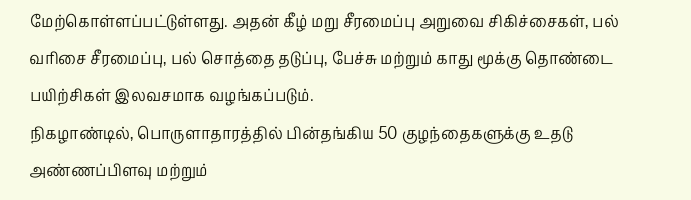மேற்கொள்ளப்பட்டுள்ளது. அதன் கீழ் மறு சீரமைப்பு அறுவை சிகிச்சைகள், பல் வரிசை சீரமைப்பு, பல் சொத்தை தடுப்பு, பேச்சு மற்றும் காது மூக்கு தொண்டை பயிற்சிகள் இலவசமாக வழங்கப்படும்.
நிகழாண்டில், பொருளாதாரத்தில் பின்தங்கிய 50 குழந்தைகளுக்கு உதடு அண்ணப்பிளவு மற்றும்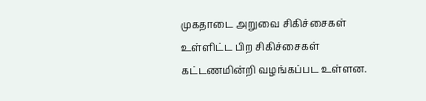முகதாடை அறுவை சிகிச்சைகள் உள்ளிட்ட பிற சிகிச்சைகள் கட்டணமின்றி வழங்கப்பட உள்ளன.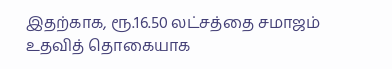இதற்காக, ரூ.16.50 லட்சத்தை சமாஜம் உதவித் தொகையாக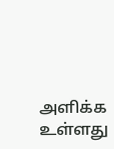அளிக்க உள்ளது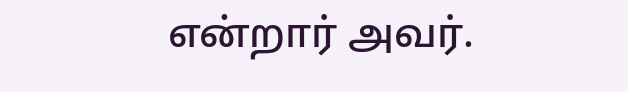என்றார் அவர்.